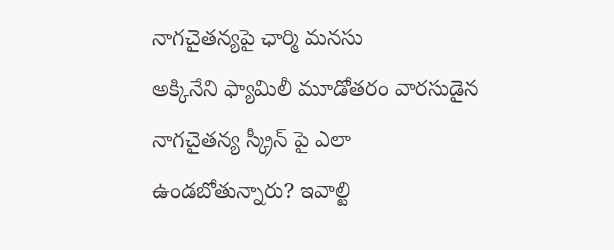నాగచైతన్యపై ఛార్మి మనసు
అక్కినేని ఫ్యామిలీ మూడోతరం వారసుడైన నాగచైతన్య స్క్రీన్ పై ఎలా ఉండబోతున్నారు? ఇవాల్టి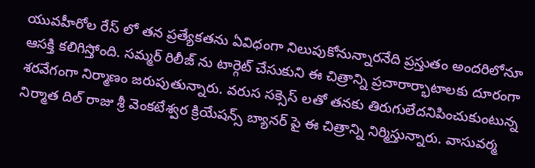యువహీరోల రేస్ లో తన ప్రత్యేకతను ఏవిధంగా నిలుపుకోనున్నారనేది ప్రస్తుతం అందరిలోనూ ఆసక్తి కలిగిస్తోంది. సమ్మర్ రిలీజ్ ను టార్గెట్ చేసుకుని ఈ చిత్రాన్ని ప్రచారార్భాటాలకు దూరంగా శరవేగంగా నిర్మాణం జరుపుతున్నారు. వరుస సక్సెస్ లతో తనకు తిరుగులేదనిపించుకుంటున్న నిర్మాత దిల్ రాజు శ్రీ వెంకటేశ్వర క్రియేషన్స్ బ్యానర్ పై ఈ చిత్రాన్ని నిర్మిస్తున్నారు. వాసువర్మ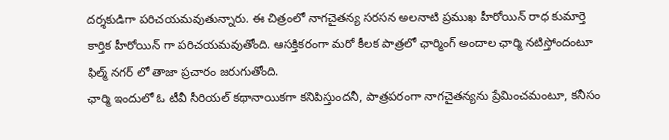దర్శకుడిగా పరిచయమవుతున్నారు. ఈ చిత్రంలో నాగచైతన్య సరసన అలనాటి ప్రముఖ హీరోయిన్ రాధ కుమార్తె కార్తిక హీరోయిన్ గా పరిచయమవుతోంది. ఆసక్తికరంగా మరో కీలక పాత్రలో ఛార్మింగ్ అందాల ఛార్మి నటిస్తోందంటూ ఫిల్మ్ నగర్ లో తాజా ప్రచారం జరుగుతోంది.
ఛార్మి ఇందులో ఓ టీవీ సీరియల్ కథానాయికగా కనిపిస్తుందనీ, పాత్రపరంగా నాగచైతన్యను ప్రేమించమంటూ, కనీసం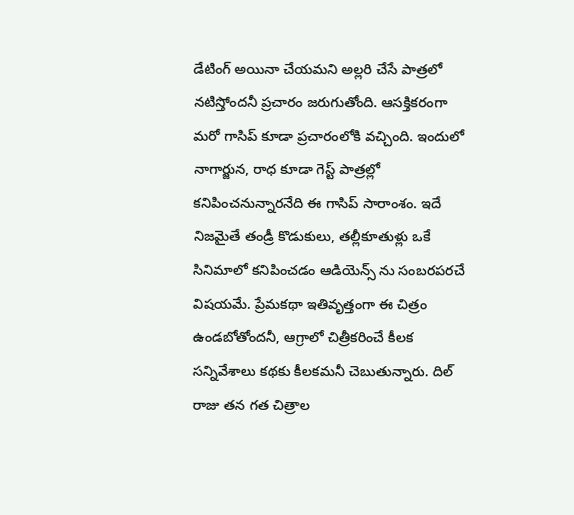డేటింగ్ అయినా చేయమని అల్లరి చేసే పాత్రలో నటిస్తోందనీ ప్రచారం జరుగుతోంది. ఆసక్తికరంగా మరో గాసిప్ కూడా ప్రచారంలోకి వచ్చింది. ఇందులో నాగార్జున, రాధ కూడా గెస్ట్ పాత్రల్లో కనిపించనున్నారనేది ఈ గాసిప్ సారాంశం. ఇదే నిజమైతే తండ్రీ కొడుకులు, తల్లీకూతుళ్లు ఒకే సినిమాలో కనిపించడం ఆడియెన్స్ ను సంబరపరచే విషయమే. ప్రేమకథా ఇతివృత్తంగా ఈ చిత్రం ఉండబోతోందనీ, ఆగ్రాలో చిత్రీకరించే కీలక సన్నివేశాలు కథకు కీలకమనీ చెబుతున్నారు. దిల్ రాజు తన గత చిత్రాల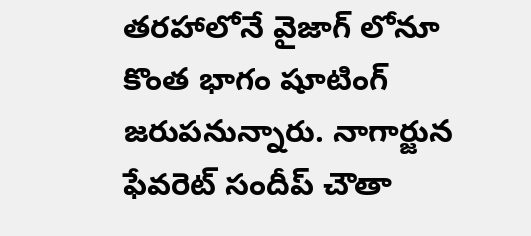తరహాలోనే వైజాగ్ లోనూ కొంత భాగం షూటింగ్ జరుపనున్నారు. నాగార్జున ఫేవరెట్ సందీప్ చౌతా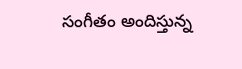సంగీతం అందిస్తున్న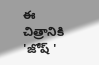ఈ చిత్రానికి 'జోష్ '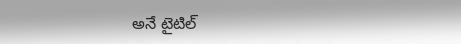అనే టైటిల్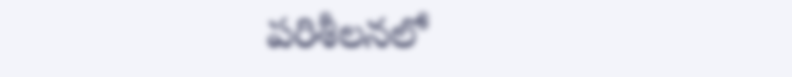పరిశీలనలో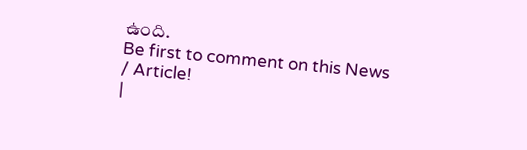ఉంది.
Be first to comment on this News / Article!
|